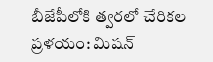బీజేపీలోకి త్వరలో చేరికల ప్రళయం: మిషన్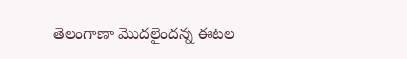తెలంగాణా మొదలైందన్న ఈటల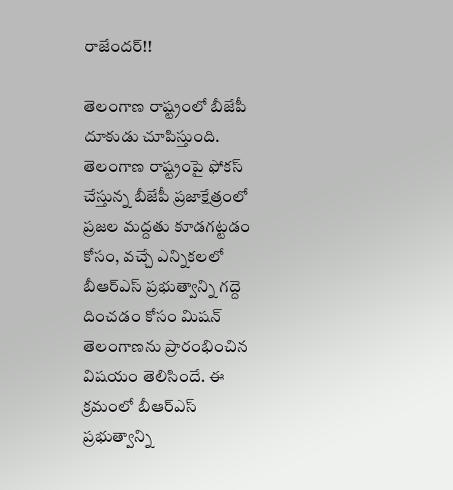రాజేందర్!!

తెలంగాణ రాష్ట్రంలో బీజేపీ దూకుడు చూపిస్తుంది. తెలంగాణ రాష్ట్రంపై ఫోకస్ చేస్తున్న బీజేపీ ప్రజాక్షేత్రంలో ప్రజల మద్దతు కూడగట్టడం కోసం, వచ్చే ఎన్నికలలో బీఆర్ఎస్ ప్రభుత్వాన్ని గద్దె దించడం కోసం మిషన్ తెలంగాణను ప్రారంభించిన విషయం తెలిసిందే. ఈ క్రమంలో బీఆర్ఎస్ ప్రభుత్వాన్ని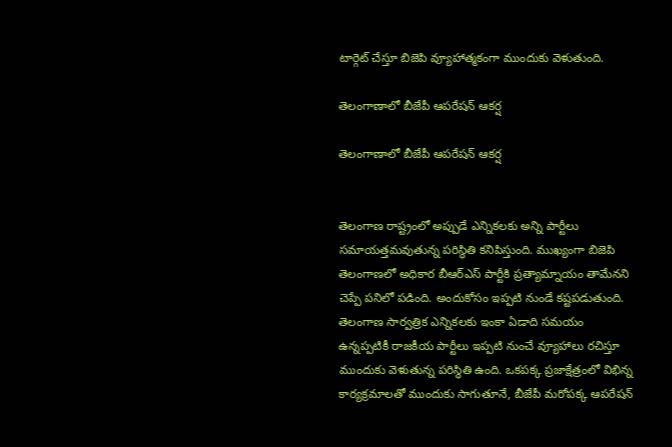టార్గెట్ చేస్తూ బిజెపి వ్యూహాత్మకంగా ముందుకు వెళుతుంది.

తెలంగాణాలో బీజేపీ ఆపరేషన్ ఆకర్ష

తెలంగాణాలో బీజేపీ ఆపరేషన్ ఆకర్ష


తెలంగాణ రాష్ట్రంలో అప్పుడే ఎన్నికలకు అన్ని పార్టీలు సమాయత్తమవుతున్న పరిస్థితి కనిపిస్తుంది. ముఖ్యంగా బిజెపి తెలంగాణలో అధికార బీఆర్ఎస్ పార్టీకి ప్రత్యామ్నాయం తామేనని చెప్పే పనిలో పడింది. అందుకోసం ఇప్పటి నుండే కష్టపడుతుంది. తెలంగాణ సార్వత్రిక ఎన్నికలకు ఇంకా ఏడాది సమయం ఉన్నప్పటికీ రాజకీయ పార్టీలు ఇప్పటి నుంచే వ్యూహాలు రచిస్తూ ముందుకు వెళుతున్న పరిస్థితి ఉంది. ఒకపక్క ప్రజాక్షేత్రంలో విభిన్న కార్యక్రమాలతో ముందుకు సాగుతూనే, బీజేపీ మరోపక్క ఆపరేషన్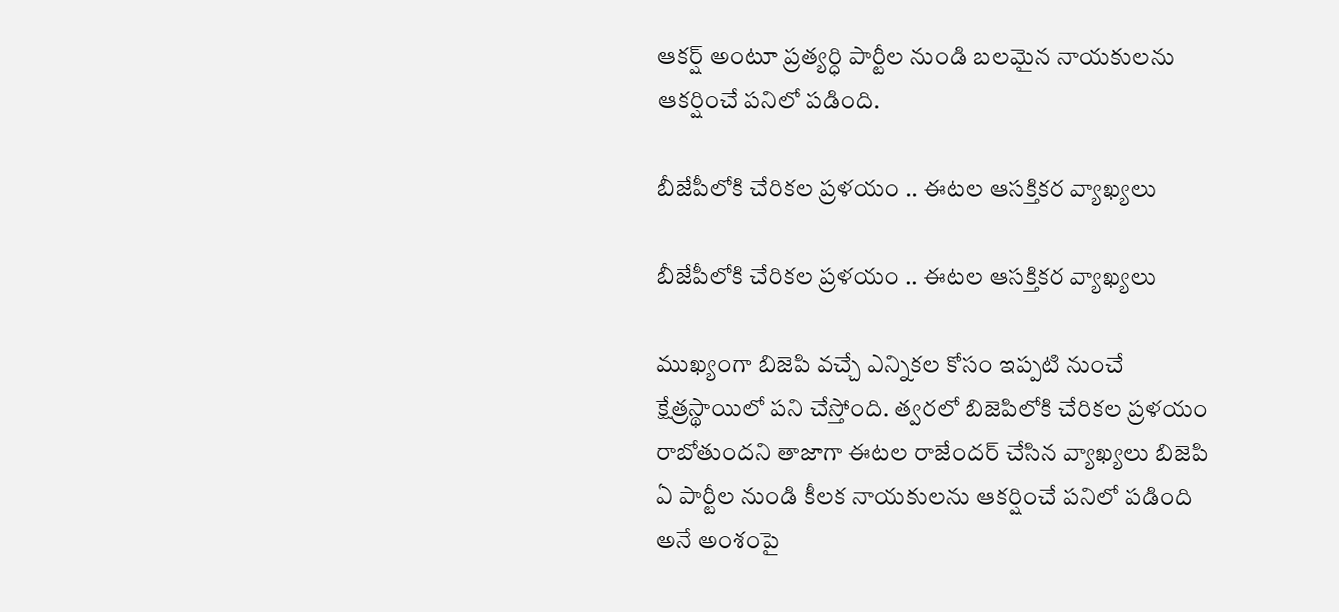ఆకర్ష్ అంటూ ప్రత్యర్ధి పార్టీల నుండి బలమైన నాయకులను ఆకర్షించే పనిలో పడింది.

బీజేపీలోకి చేరికల ప్రళయం .. ఈటల ఆసక్తికర వ్యాఖ్యలు

బీజేపీలోకి చేరికల ప్రళయం .. ఈటల ఆసక్తికర వ్యాఖ్యలు

ముఖ్యంగా బిజెపి వచ్చే ఎన్నికల కోసం ఇప్పటి నుంచే క్షేత్రస్థాయిలో పని చేస్తోంది. త్వరలో బిజెపిలోకి చేరికల ప్రళయం రాబోతుందని తాజాగా ఈటల రాజేందర్ చేసిన వ్యాఖ్యలు బిజెపి ఏ పార్టీల నుండి కీలక నాయకులను ఆకర్షించే పనిలో పడింది అనే అంశంపై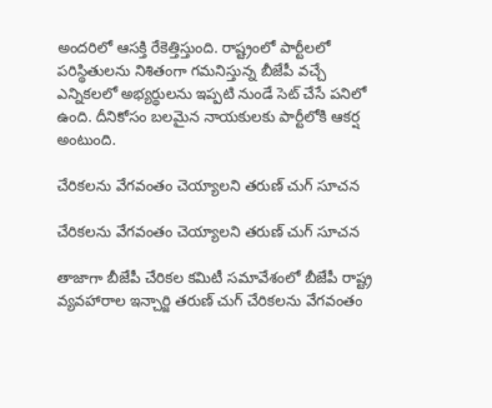అందరిలో ఆసక్తి రేకెత్తిస్తుంది. రాష్ట్రంలో పార్టీలలో పరిస్థితులను నిశితంగా గమనిస్తున్న బీజేపీ వచ్చే ఎన్నికలలో అభ్యర్థులను ఇప్పటి నుండే సెట్ చేసే పనిలో ఉంది. దీనికోసం బలమైన నాయకులకు పార్టీలోకి ఆకర్ష అంటుంది.

చేరికలను వేగవంతం చెయ్యాలని తరుణ్ చుగ్ సూచన

చేరికలను వేగవంతం చెయ్యాలని తరుణ్ చుగ్ సూచన

తాజాగా బీజేపీ చేరికల కమిటీ సమావేశంలో బీజేపీ రాష్ట్ర వ్యవహారాల ఇన్చార్జి తరుణ్ చుగ్ చేరికలను వేగవంతం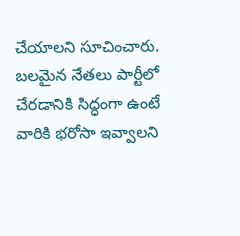చేయాలని సూచించారు. బలమైన నేతలు పార్టీలో చేరడానికి సిద్ధంగా ఉంటే వారికి భరోసా ఇవ్వాలని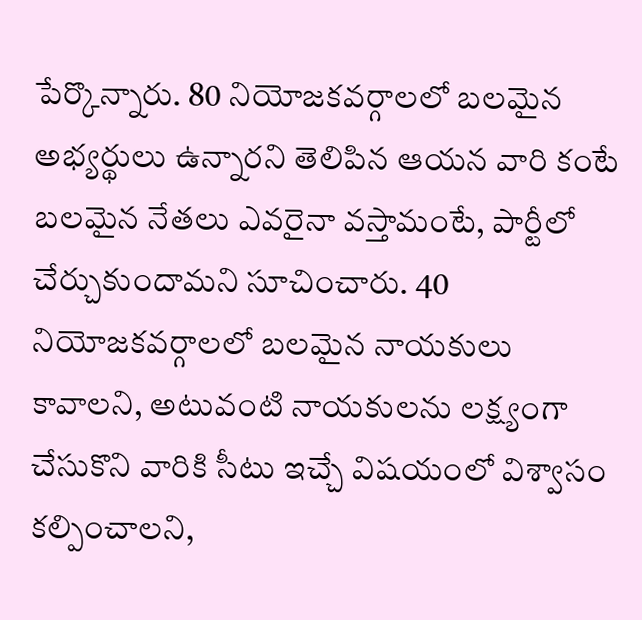పేర్కొన్నారు. 80 నియోజకవర్గాలలో బలమైన అభ్యర్థులు ఉన్నారని తెలిపిన ఆయన వారి కంటే బలమైన నేతలు ఎవరైనా వస్తామంటే, పార్టీలో చేర్చుకుందామని సూచించారు. 40 నియోజకవర్గాలలో బలమైన నాయకులు కావాలని, అటువంటి నాయకులను లక్ష్యంగా చేసుకొని వారికి సీటు ఇచ్చే విషయంలో విశ్వాసం కల్పించాలని,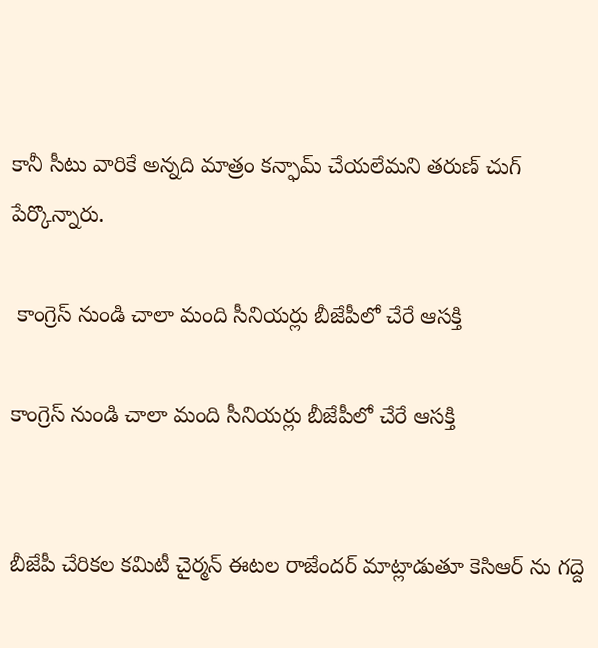కానీ సీటు వారికే అన్నది మాత్రం కన్ఫామ్ చేయలేమని తరుణ్ చుగ్ పేర్కొన్నారు.

 కాంగ్రెస్ నుండి చాలా మంది సీనియర్లు బీజేపీలో చేరే ఆసక్తి

కాంగ్రెస్ నుండి చాలా మంది సీనియర్లు బీజేపీలో చేరే ఆసక్తి


బీజేపీ చేరికల కమిటీ చైర్మన్ ఈటల రాజేందర్ మాట్లాడుతూ కెసిఆర్ ను గద్దె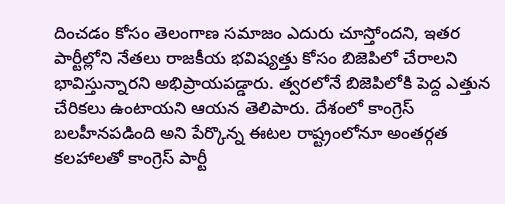దించడం కోసం తెలంగాణ సమాజం ఎదురు చూస్తోందని, ఇతర పార్టీల్లోని నేతలు రాజకీయ భవిష్యత్తు కోసం బిజెపిలో చేరాలని భావిస్తున్నారని అభిప్రాయపడ్డారు. త్వరలోనే బిజెపిలోకి పెద్ద ఎత్తున చేరికలు ఉంటాయని ఆయన తెలిపారు. దేశంలో కాంగ్రెస్ బలహీనపడింది అని పేర్కొన్న ఈటల రాష్ట్రంలోనూ అంతర్గత కలహాలతో కాంగ్రెస్ పార్టీ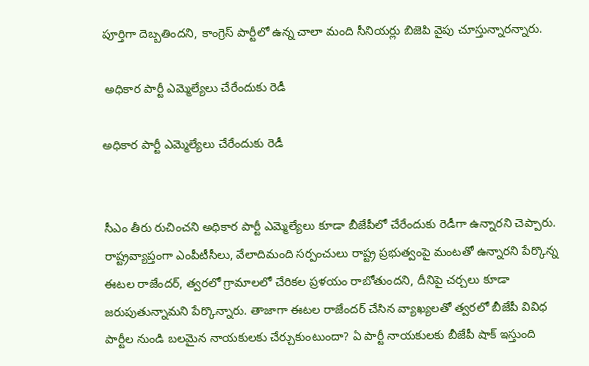పూర్తిగా దెబ్బతిందని, కాంగ్రెస్ పార్టీలో ఉన్న చాలా మంది సీనియర్లు బిజెపి వైపు చూస్తున్నారన్నారు.

 అధికార పార్టీ ఎమ్మెల్యేలు చేరేందుకు రెడీ

అధికార పార్టీ ఎమ్మెల్యేలు చేరేందుకు రెడీ


సీఎం తీరు రుచించని అధికార పార్టీ ఎమ్మెల్యేలు కూడా బీజేపీలో చేరేందుకు రెడీగా ఉన్నారని చెప్పారు. రాష్ట్రవ్యాప్తంగా ఎంపీటీసీలు, వేలాదిమంది సర్పంచులు రాష్ట్ర ప్రభుత్వంపై మంటతో ఉన్నారని పేర్కొన్న ఈటల రాజేందర్, త్వరలో గ్రామాలలో చేరికల ప్రళయం రాబోతుందని, దీనిపై చర్చలు కూడా జరుపుతున్నామని పేర్కొన్నారు. తాజాగా ఈటల రాజేందర్ చేసిన వ్యాఖ్యలతో త్వరలో బీజేపీ వివిధ పార్టీల నుండి బలమైన నాయకులకు చేర్చుకుంటుందా? ఏ పార్టీ నాయకులకు బీజేపీ షాక్ ఇస్తుంది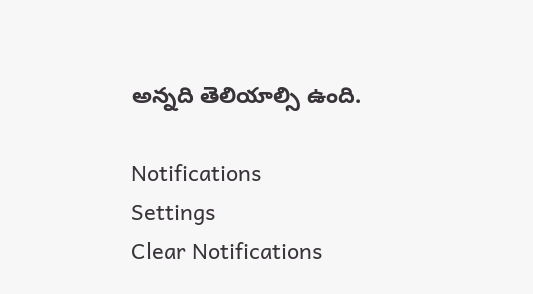అన్నది తెలియాల్సి ఉంది.

Notifications
Settings
Clear Notifications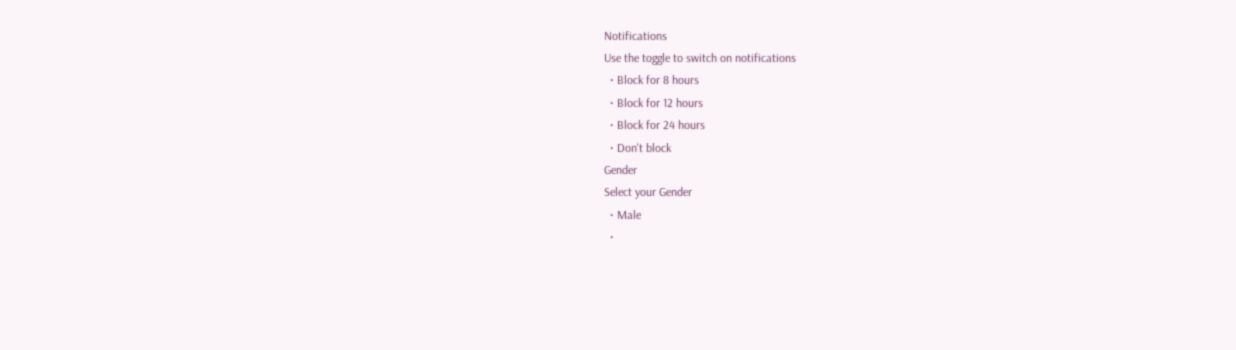Notifications
Use the toggle to switch on notifications
  • Block for 8 hours
  • Block for 12 hours
  • Block for 24 hours
  • Don't block
Gender
Select your Gender
  • Male
  •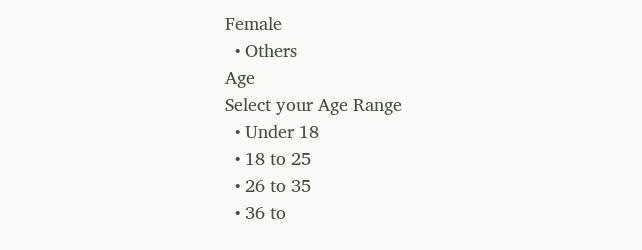Female
  • Others
Age
Select your Age Range
  • Under 18
  • 18 to 25
  • 26 to 35
  • 36 to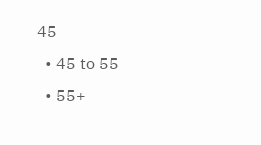45
  • 45 to 55
  • 55+